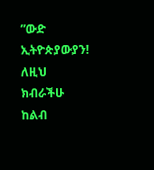”ውድ ኢትዮጵያውያን! ለዚህ ክብራችሁ ከልብ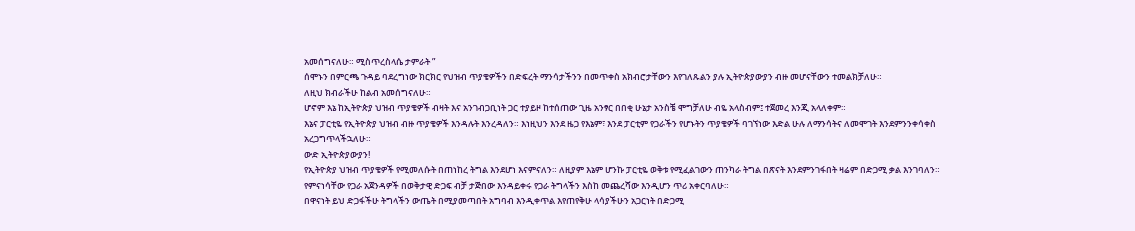አመሰግናለሁ። ሚስጥረስላሴ ታምራት ”
ሰሞኑን በምርጫ ጉዳይ ባደረግነው ክርክር የህዝብ ጥያቄዎችን በድፍረት ማንሳታችንን በመጥቀስ አክብሮታቸውን እየገለጹልን ያሉ ኢትዮጵያውያን ብዙ መሆናቸውን ተመልክቻለሁ።
ለዚህ ክብራችሁ ከልብ አመሰግናለሁ።
ሆኖም እኔ ከኢትዮጵያ ህዝብ ጥያቄዎች ብዛት እና አንገብጋቢነት ጋር ተያይዞ ከተሰጠው ጊዜ አንፃር በበቂ ሁኔታ አንስቼ ሞግቻለሁ ብዬ አላስብም፤ ተጀመረ እንጂ አላለቀም።
እኔና ፓርቲዬ የኢትዮጵያ ህዝብ ብዙ ጥያቄዎች እንዳሉት እንረዳለን። እነዚህን እንደ ዜጋ የእኔም፣ እንደ ፓርቲም የጋራችን የሆኑትን ጥያቄዎች ባገኘነው እድል ሁሉ ለማንሳትና ለመሞገት እንደምንንቀሳቀስ አረጋግጥላችኋለሁ።
ውድ ኢትዮጵያውያን!
የኢትዮጵያ ህዝብ ጥያቄዎች የሚመለሱት በጠነከረ ትግል እንደሆነ እናምናለን። ለዚያም እኔም ሆንኩ ፓርቲዬ ወቅቱ የሚፈልገውን ጠንካራ ትግል በጽናት እንደምንገፋበት ዛሬም በድጋሚ ቃል እንገባለን።
የምናነሳቸው የጋራ አጀንዳዎች በወቅታዊ ድጋፍ ብቻ ታጅበው እንዳይቀሩ የጋራ ትግላችን እስከ መጨረሻው እንዲሆን ጥሪ አቀርባለሁ።
በዋናነት ይህ ድጋፋችሁ ትግላችን ውጤት በሚያመጣበት አግባብ እንዲቀጥል እየጠየቅሁ ላሳያችሁን አጋርነት በድጋሚ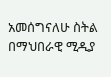አመሰግናለሁ ስትል በማህበራዊ ሚዲያ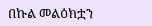በኩል መልዕክቷን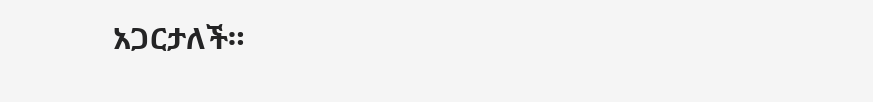አጋርታለች።